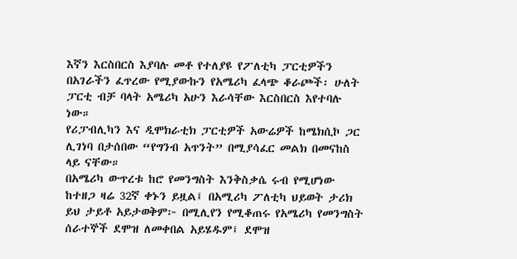እኛን እርስበርስ እያባሉ መቶ የተለያዩ የፖለቲካ ፓርቲዎችን በአገራችን ፈጥረው የሚያውኩን የአሜሪካ ፈላጭ ቆራጮች፡ ሁለት ፓርቲ ብቻ ባላት አሜሪካ አሁን እራሳቸው እርስበርስ እየተባሉ ነው።
የሪፓብሊካን እና ዲሞክራቲክ ፓርቲዎች አውሬዎች ከሜክሲኮ ጋር ሊገነባ በታሰበው “የግንብ አጥንት” በሚያሳፈር መልክ በመናከስ ላይ ናቸው።
በአሜሪካ ውጥረቱ ከሮ የመንግስት እንቅስቃሴ ሩብ የሚሆነው ከተዘጋ ዛሬ 32ኛ ቀኑን ይዟል፤ በአሚሪካ ፖለቲካ ህይወት ታሪክ ይህ ታይቶ አይታወቅም፦ በሚሊየን የሚቆጠሩ የአሜሪካ የመንግስት ሰራተኞች ደሞዝ ለመቀበል አይሄዱም፤ ደሞዝ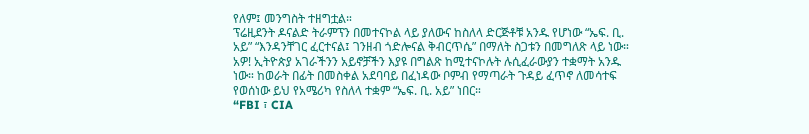የለም፤ መንግስት ተዘግቷል።
ፕሬዚደንት ዶናልድ ትራምፕን በመተናኮል ላይ ያለውና ከስለላ ድርጅቶቹ አንዱ የሆነው “ኤፍ. ቢ. አይ” “እንዳንቸገር ፈርተናል፤ ገንዘብ ጎድሎናል ቅብርጥሴ” በማለት ስጋቱን በመግለጽ ላይ ነው።
አዎ! ኢትዮጵያ አገራችንን አይኖቻችን እያዩ በግልጽ ከሚተናኮሉት ሉሲፈራውያን ተቋማት አንዱ ነው። ከወራት በፊት በመስቀል አደባባይ በፈነዳው ቦምብ የማጣራት ጉዳይ ፈጥኖ ለመሳተፍ የወሰነው ይህ የአሜሪካ የስለላ ተቋም “ኤፍ. ቢ. አይ” ነበር።
“FBI ፣ CIA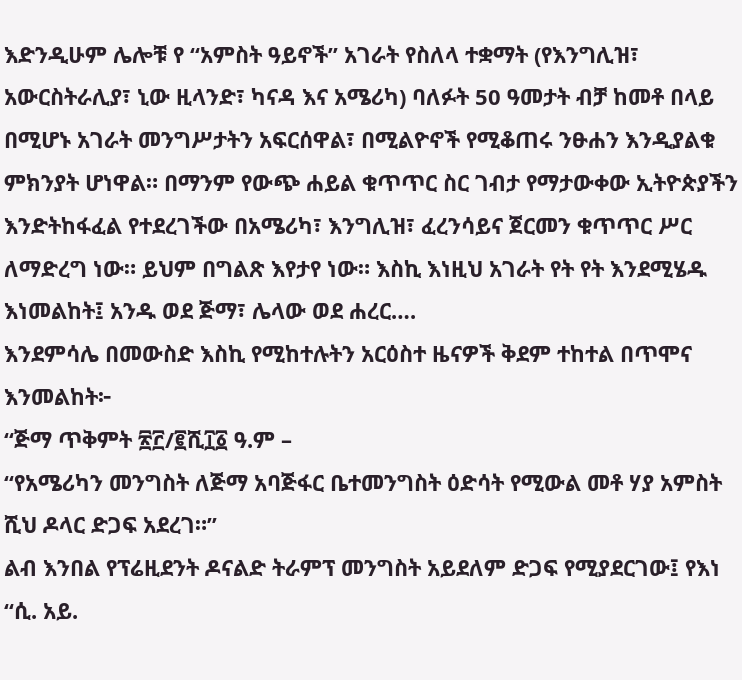እድንዲሁም ሌሎቹ የ “አምስት ዓይኖች” አገራት የስለላ ተቋማት (የእንግሊዝ፣ አውርስትራሊያ፣ ኒው ዚላንድ፣ ካናዳ እና አሜሪካ) ባለፉት 50 ዓመታት ብቻ ከመቶ በላይ በሚሆኑ አገራት መንግሥታትን አፍርሰዋል፣ በሚልዮኖች የሚቆጠሩ ንፁሐን እንዲያልቁ ምክንያት ሆነዋል። በማንም የውጭ ሐይል ቁጥጥር ስር ገብታ የማታውቀው ኢትዮጵያችን እንድትከፋፈል የተደረገችው በአሜሪካ፣ እንግሊዝ፣ ፈረንሳይና ጀርመን ቁጥጥር ሥር ለማድረግ ነው። ይህም በግልጽ እየታየ ነው። እስኪ እነዚህ አገራት የት የት እንደሚሄዱ እነመልከት፤ አንዱ ወደ ጅማ፣ ሌላው ወደ ሐረር….
እንደምሳሌ በመውስድ እስኪ የሚከተሉትን አርዕስተ ዜናዎች ቅደም ተከተል በጥሞና እንመልከት፦
“ጅማ ጥቅምት ፳፫/፪ሺ፲፩ ዓ.ም –
“የአሜሪካን መንግስት ለጅማ አባጅፋር ቤተመንግስት ዕድሳት የሚውል መቶ ሃያ አምስት ሺህ ዶላር ድጋፍ አደረገ።”
ልብ እንበል የፕሬዚደንት ዶናልድ ትራምፕ መንግስት አይደለም ድጋፍ የሚያደርገው፤ የእነ “ሲ. አይ.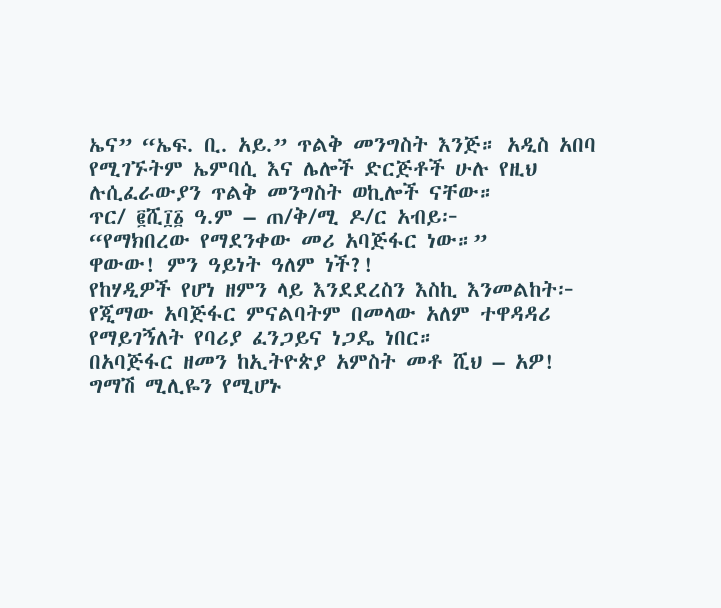ኤና” “ኤፍ. ቢ. አይ.” ጥልቅ መንግስት እንጅ። አዲስ አበባ የሚገኙትም ኤምባሲ እና ሌሎች ድርጅቶች ሁሉ የዚህ ሉሲፈራውያን ጥልቅ መንግስት ወኪሎች ናቸው።
ጥር/ ፪ሺ፲፩ ዓ.ም – ጠ/ቅ/ሚ ዶ/ር አብይ፦
“የማክበረው የማደንቀው መሪ አባጅፋር ነው።”
ዋውው! ምን ዓይነት ዓለም ነች?!
የከሃዲዎች የሆነ ዘምን ላይ እንደደረስን እስኪ እንመልከት፦
የጂማው አባጅፋር ምናልባትም በመላው አለም ተዋዳዳሪ የማይገኝለት የባሪያ ፈንጋይና ነጋዴ ነበር።
በአባጅፋር ዘመን ከኢትዮጵያ አምስት መቶ ሺህ – አዎ! ግማሽ ሚሊዬን የሚሆኑ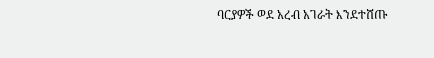ባርያዎች ወደ አረብ አገራት እንደተሸጡ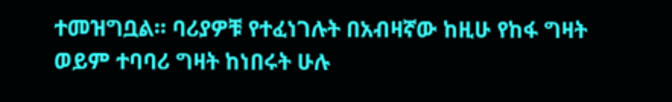ተመዝግቧል። ባሪያዎቹ የተፈነገሉት በአብዛኛው ከዚሁ የከፋ ግዛት ወይም ተባባሪ ግዛት ከነበሩት ሁሉ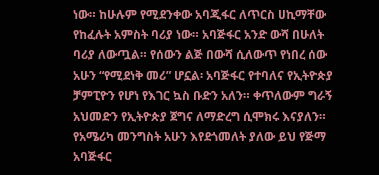ነው። ከሁሉም የሚደንቀው አባጂፋር ለጥርስ ሀኪማቸው የከፈሉት አምስት ባሪያ ነው። አባጅፋር አንድ ውሻ በሁለት ባሪያ ለውጧል። የሰውን ልጅ በውሻ ሲለውጥ የነበረ ሰው አሁን “የሚደነቅ መሪ” ሆኗል፡ አባጅፋር የተባለና የኢትዮጵያ ቻምፒዮን የሆነ የእገር ኳስ ቡድን አለን። ቀጥለውም ግራኝ አህመድን የኢትዮጵያ ጀግና ለማድረግ ሲሞክሩ እናያለን።
የአሜሪካ መንግስት አሁን እየደጎመለት ያለው ይህ የጅማ አባጅፋር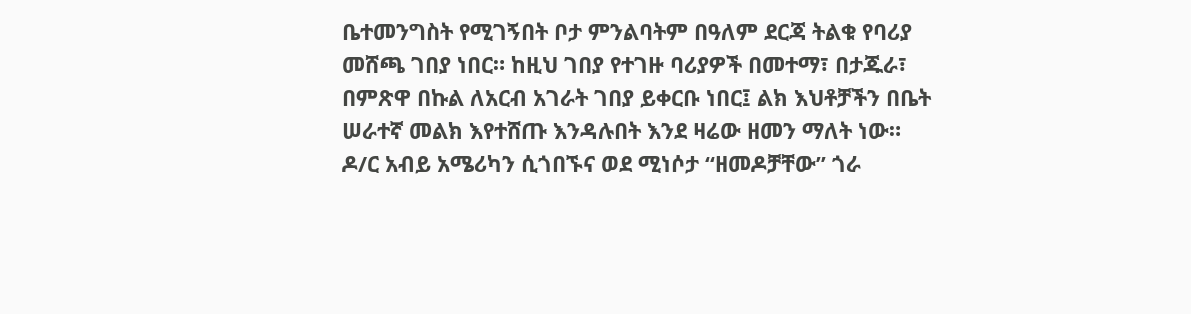ቤተመንግስት የሚገኝበት ቦታ ምንልባትም በዓለም ደርጃ ትልቁ የባሪያ መሸጫ ገበያ ነበር። ከዚህ ገበያ የተገዙ ባሪያዎች በመተማ፣ በታጁራ፣ በምጽዋ በኩል ለአርብ አገራት ገበያ ይቀርቡ ነበር፤ ልክ እህቶቻችን በቤት ሠራተኛ መልክ እየተሸጡ እንዳሉበት እንደ ዛሬው ዘመን ማለት ነው።
ዶ/ር አብይ አሜሪካን ሲጎበኙና ወደ ሚነሶታ “ዘመዶቻቸው” ጎራ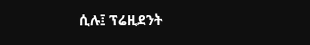ሲሉ፤ ፕሬዚደንት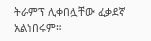ትራምፕ ሊቀበሏቸው ፈቃደኛ አልነበሩም።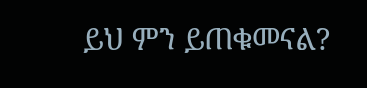ይህ ምን ይጠቁመናል?